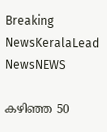Breaking NewsKeralaLead NewsNEWS

കഴിഞ്ഞ 50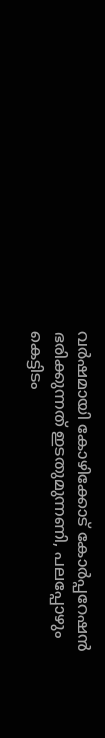വർഷമായി കോഴിക്കോട് കോർപ്പറേഷൻ ഭരിക്കുന്നത് ഇടതുമുന്നണി, പലപ്പോഴും കെട്ടിടം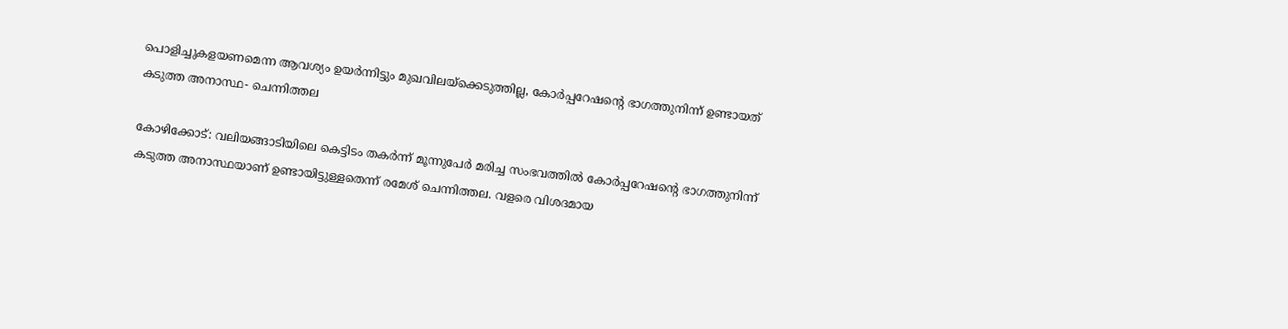പൊളിച്ചുകളയണമെന്ന ആവശ്യം ഉയർന്നിട്ടും മുഖവിലയ്ക്കെടുത്തില്ല, കോർപ്പറേഷന്റെ ഭാഗത്തുനിന്ന് ഉണ്ടായത് കടുത്ത അനാസ്ഥ- ചെന്നിത്തല

കോഴിക്കോട്: വലിയങ്ങാടിയിലെ കെട്ടിടം തകർന്ന് മൂന്നുപേർ മരിച്ച സംഭവത്തിൽ കോർപ്പറേഷന്റെ ഭാഗത്തുനിന്ന് കടുത്ത അനാസ്ഥയാണ് ഉണ്ടായിട്ടുള്ളതെന്ന് രമേശ് ചെന്നിത്തല. വളരെ വിശദമായ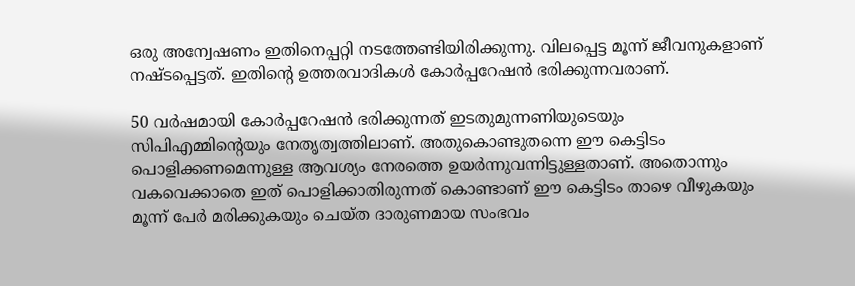ഒരു അന്വേഷണം ഇതിനെപ്പറ്റി നടത്തേണ്ടിയിരിക്കുന്നു. വിലപ്പെട്ട മൂന്ന് ജീവനുകളാണ് നഷ്ടപ്പെട്ടത്. ഇതിന്റെ ഉത്തരവാദികൾ കോർപ്പറേഷൻ ഭരിക്കുന്നവരാണ്.

50 വർഷമായി കോർപ്പറേഷൻ ഭരിക്കുന്നത് ഇടതുമുന്നണിയുടെയും സിപിഎമ്മിന്റെയും നേതൃത്വത്തിലാണ്. അതുകൊണ്ടുതന്നെ ഈ കെട്ടിടം പൊളിക്കണമെന്നുള്ള ആവശ്യം നേരത്തെ ഉയർന്നുവന്നിട്ടുള്ളതാണ്. അതൊന്നും വകവെക്കാതെ ഇത് പൊളിക്കാതിരുന്നത് കൊണ്ടാണ് ഈ കെട്ടിടം താഴെ വീഴുകയും മൂന്ന് പേർ മരിക്കുകയും ചെയ്ത ദാരുണമായ സംഭവം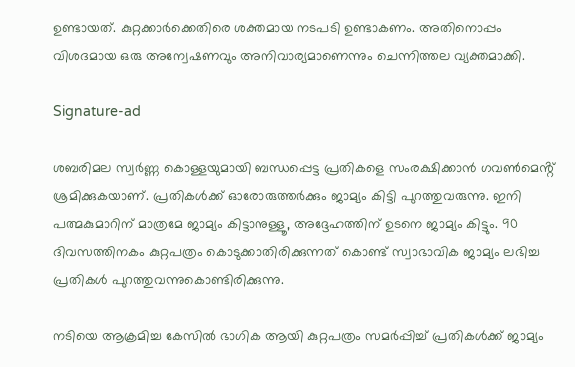ഉണ്ടായത്. കുറ്റക്കാർക്കെതിരെ ശക്തമായ നടപടി ഉണ്ടാകണം. അതിനൊപ്പം വിശദമായ ഒരു അന്വേഷണവും അനിവാര്യമാണെന്നും ചെന്നിത്തല വ്യക്തമാക്കി.

Signature-ad

ശബരിമല സ്വർണ്ണ കൊള്ളയുമായി ബന്ധപ്പെട്ട പ്രതികളെ സംരക്ഷിക്കാൻ ഗവൺമെൻ്റ് ശ്രമിക്കുകയാണ്. പ്രതികൾക്ക് ഓരോരുത്തർക്കും ജാമ്യം കിട്ടി പുറത്തുവരുന്നു. ഇനി പത്മകുമാറിന് മാത്രമേ ജാമ്യം കിട്ടാനുള്ളൂ, അദ്ദേഹത്തിന് ഉടനെ ജാമ്യം കിട്ടും. 90 ദിവസത്തിനകം കുറ്റപത്രം കൊടുക്കാതിരിക്കുന്നത് കൊണ്ട് സ്വാഭാവിക ജാമ്യം ലഭിച്ച പ്രതികൾ പുറത്തുവന്നുകൊണ്ടിരിക്കുന്നു.

നടിയെ ആക്രമിച്ച കേസിൽ ഭാഗിക ആയി കുറ്റപത്രം സമർപ്പിച്ച് പ്രതികൾക്ക് ജാമ്യം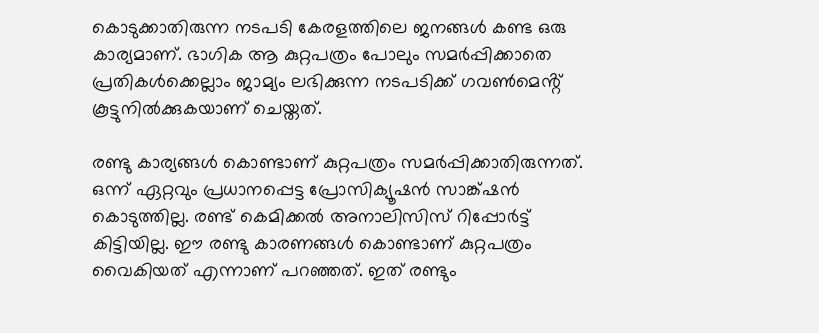കൊടുക്കാതിരുന്ന നടപടി കേരളത്തിലെ ജനങ്ങൾ കണ്ട ഒരു കാര്യമാണ്. ഭാഗിക ആ കുറ്റപത്രം പോലും സമർപ്പിക്കാതെ പ്രതികൾക്കെല്ലാം ജാമ്യം ലഭിക്കുന്ന നടപടിക്ക് ഗവൺമെൻ്റ് കൂട്ടുനിൽക്കുകയാണ് ചെയ്തത്.

രണ്ടു കാര്യങ്ങൾ കൊണ്ടാണ് കുറ്റപത്രം സമർപ്പിക്കാതിരുന്നത്. ഒന്ന് ഏറ്റവും പ്രധാനപ്പെട്ട പ്രോസിക്യൂഷൻ സാങ്ക്ഷൻ കൊടുത്തില്ല. രണ്ട് കെമിക്കൽ അനാലിസിസ് റിപ്പോർട്ട് കിട്ടിയില്ല. ഈ രണ്ടു കാരണങ്ങൾ കൊണ്ടാണ് കുറ്റപത്രം വൈകിയത് എന്നാണ് പറഞ്ഞത്. ഇത് രണ്ടും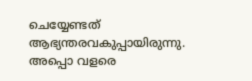ചെയ്യേണ്ടത് ആഭ്യന്തരവകുപ്പായിരുന്നു. അപ്പൊ വളരെ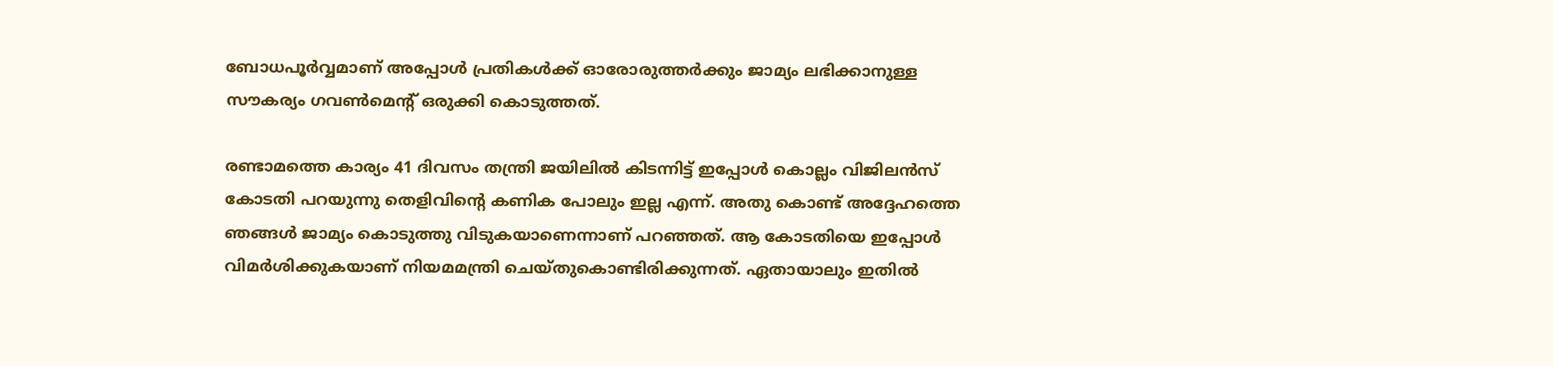ബോധപൂർവ്വമാണ് അപ്പോൾ പ്രതികൾക്ക് ഓരോരുത്തർക്കും ജാമ്യം ലഭിക്കാനുള്ള സൗകര്യം ഗവൺമെൻ്റ് ഒരുക്കി കൊടുത്തത്.

രണ്ടാമത്തെ കാര്യം 41 ദിവസം തന്ത്രി ജയിലിൽ കിടന്നിട്ട് ഇപ്പോൾ കൊല്ലം വിജിലൻസ് കോടതി പറയുന്നു തെളിവിന്റെ കണിക പോലും ഇല്ല എന്ന്. അതു കൊണ്ട് അദ്ദേഹത്തെ ഞങ്ങൾ ജാമ്യം കൊടുത്തു വിടുകയാണെന്നാണ് പറഞ്ഞത്. ആ കോടതിയെ ഇപ്പോൾ വിമർശിക്കുകയാണ് നിയമമന്ത്രി ചെയ്തുകൊണ്ടിരിക്കുന്നത്. ഏതായാലും ഇതിൽ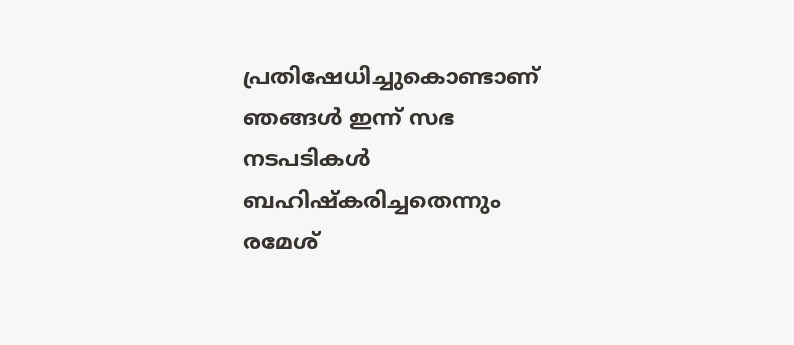പ്രതിഷേധിച്ചുകൊണ്ടാണ് ഞങ്ങൾ ഇന്ന് സഭ നടപടികൾ ബഹിഷ്കരിച്ചതെന്നും രമേശ്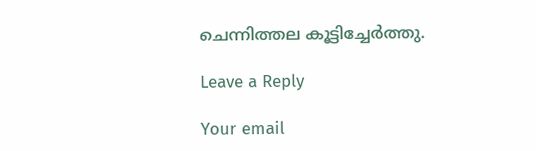ചെന്നിത്തല കൂട്ടിച്ചേർത്തു.

Leave a Reply

Your email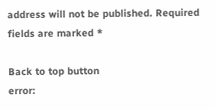address will not be published. Required fields are marked *

Back to top button
error: